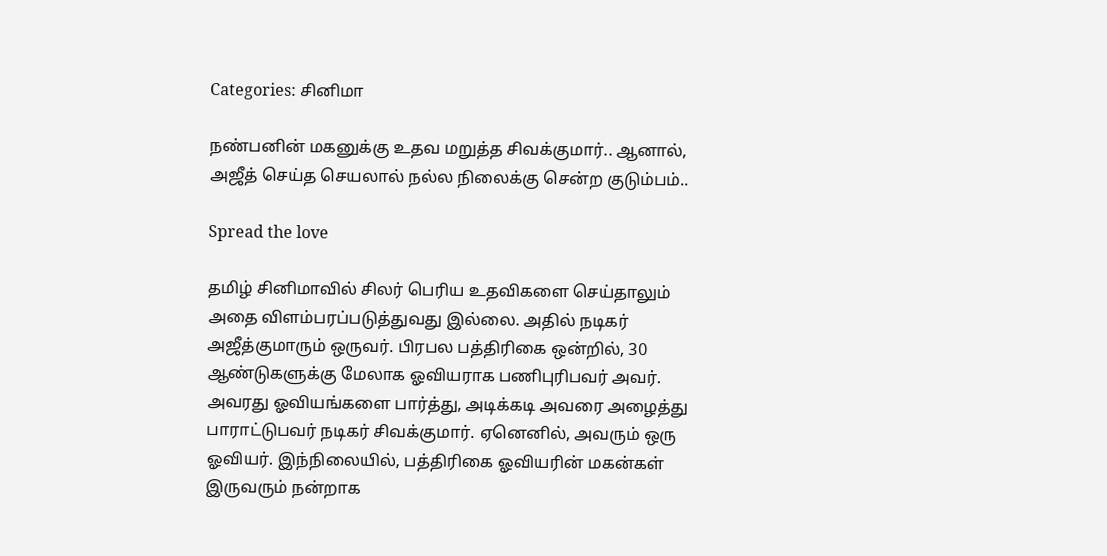Categories: சினிமா

நண்பனின் மகனுக்கு உதவ மறுத்த சிவக்குமார்.. ஆனால், அஜீத் செய்த செயலால் நல்ல நிலைக்கு சென்ற குடும்பம்..

Spread the love

தமிழ் சினிமாவில் சிலர் பெரிய உதவிகளை செய்தாலும் அதை விளம்பரப்படுத்துவது இல்லை. அதில் நடிகர் அஜீத்குமாரும் ஒருவர். பிரபல பத்திரிகை ஒன்றில், 30 ஆண்டுகளுக்கு மேலாக ஓவியராக பணிபுரிபவர் அவர். அவரது ஓவியங்களை பார்த்து, அடிக்கடி அவரை அழைத்து பாராட்டுபவர் நடிகர் சிவக்குமார். ஏனெனில், அவரும் ஒரு ஓவியர். இந்நிலையில், பத்திரிகை ஓவியரின் மகன்கள் இருவரும் நன்றாக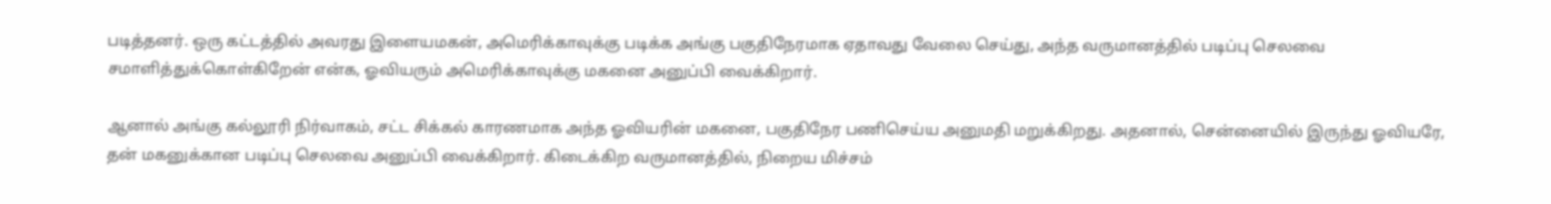படித்தனர். ஒரு கட்டத்தில் அவரது இளையமகன், அமெரிக்காவுக்கு படிக்க அங்கு பகுதிநேரமாக ஏதாவது வேலை செய்து, அந்த வருமானத்தில் படிப்பு செலவை சமாளித்துக்கொள்கிறேன் என்க, ஓவியரும் அமெரிக்காவுக்கு மகனை அனுப்பி வைக்கிறார்.

ஆனால் அங்கு கல்லூரி நிர்வாகம், சட்ட சிக்கல் காரணமாக அந்த ஓவியரின் மகனை, பகுதிநேர பணிசெய்ய அனுமதி மறுக்கிறது. அதனால், சென்னையில் இருந்து ஓவியரே, தன் மகனுக்கான படிப்பு செலவை அனுப்பி வைக்கிறார். கிடைக்கிற வருமானத்தில், நிறைய மிச்சம்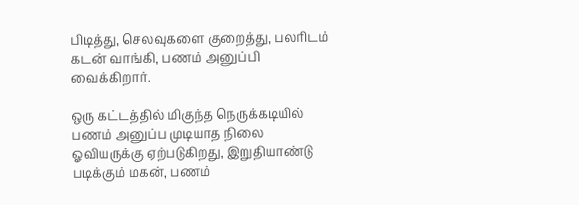பிடித்து, செலவுகளை குறைத்து, பலரிடம் கடன் வாங்கி, பணம் அனுப்பி வைக்கிறார்.

ஒரு கட்டத்தில் மிகுந்த நெருக்கடியில் பணம் அனுப்ப முடியாத நிலை ஓவியருக்கு ஏற்படுகிறது, இறுதியாண்டு படிக்கும் மகன், பணம்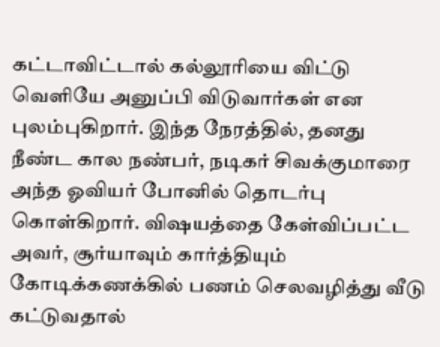கட்டாவிட்டால் கல்லூரியை விட்டு வெளியே அனுப்பி விடுவார்கள் என புலம்புகிறார். இந்த நேரத்தில், தனது நீண்ட கால நண்பர், நடிகர் சிவக்குமாரை அந்த ஓவியர் போனில் தொடர்பு கொள்கிறார். விஷயத்தை கேள்விப்பட்ட அவர், சூர்யாவும் கார்த்தியும் கோடிக்கணக்கில் பணம் செலவழித்து வீடு கட்டுவதால்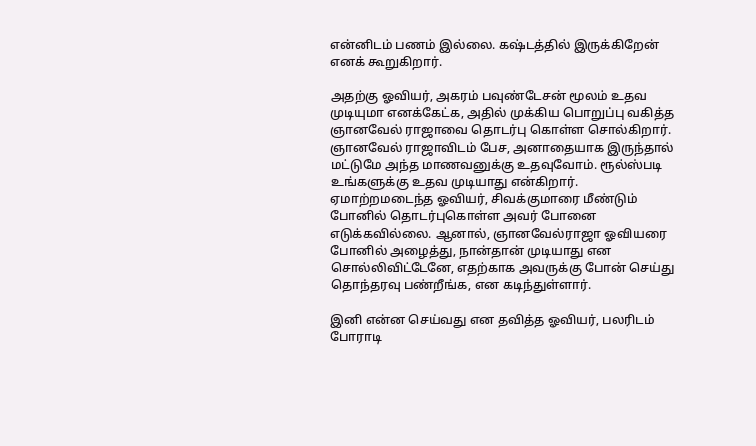என்னிடம் பணம் இல்லை. கஷ்டத்தில் இருக்கிறேன் எனக் கூறுகிறார்.

அதற்கு ஓவியர், அகரம் பவுண்டேசன் மூலம் உதவ முடியுமா எனக்கேட்க, அதில் முக்கிய பொறுப்பு வகித்த ஞானவேல் ராஜாவை தொடர்பு கொள்ள சொல்கிறார். ஞானவேல் ராஜாவிடம் பேச, அனாதையாக இருந்தால் மட்டுமே அந்த மாணவனுக்கு உதவுவோம். ரூல்ஸ்படி உங்களுக்கு உதவ முடியாது என்கிறார். ஏமாற்றமடைந்த ஓவியர், சிவக்குமாரை மீண்டும் போனில் தொடர்புகொள்ள அவர் போனை எடுக்கவில்லை. ஆனால், ஞானவேல்ராஜா ஓவியரை போனில் அழைத்து, நான்தான் முடியாது என சொல்லிவிட்டேனே, எதற்காக அவருக்கு போன் செய்து தொந்தரவு பண்றீங்க, என கடிந்துள்ளார்.

இனி என்ன செய்வது என தவித்த ஓவியர், பலரிடம் போராடி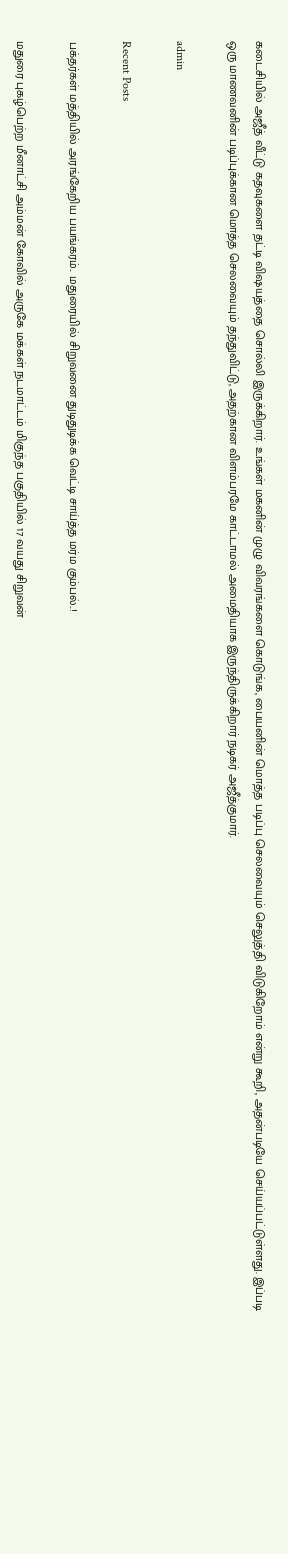கடைசியில் அஜீத் வீட்டு கதவுகளை தட்டி விஷயத்தை சொல்லி இருக்கிறார். உங்கள் மகனின் முழு விவரங்களை கொடுங்க, பையனின் மொத்த படிப்பு செலவையும் செலுத்தி விடுகிறோம் என்று கூறி, அதன்படியே செய்யப்பட்டுள்ளது. இப்படி ஒரு மாணவனின் படிப்புக்கான மொத்த செலவையும் தந்துவிட்டு, அதற்கான விளம்பரமே காட்டாமல் அமைதியாக இருந்திருக்கிறார் நடிகர் அஜீத்குமார்.

admin

Recent Posts

பக்தர்கள் மத்தியில் அரங்கேறிய பயங்கரம்.. மதுரையில் சிறுவனை துடிதுடிக்க வெட்டி சாய்த்த மர்ம கும்பல்..!

மதுரை புகழ்பெற்ற மீனாட்சி அம்மன் கோவில் அருகே மக்கள் நடமாட்டம் மிகுந்த பகுதியில் 17 வயது சிறுவன்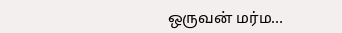ஒருவன் மர்ம…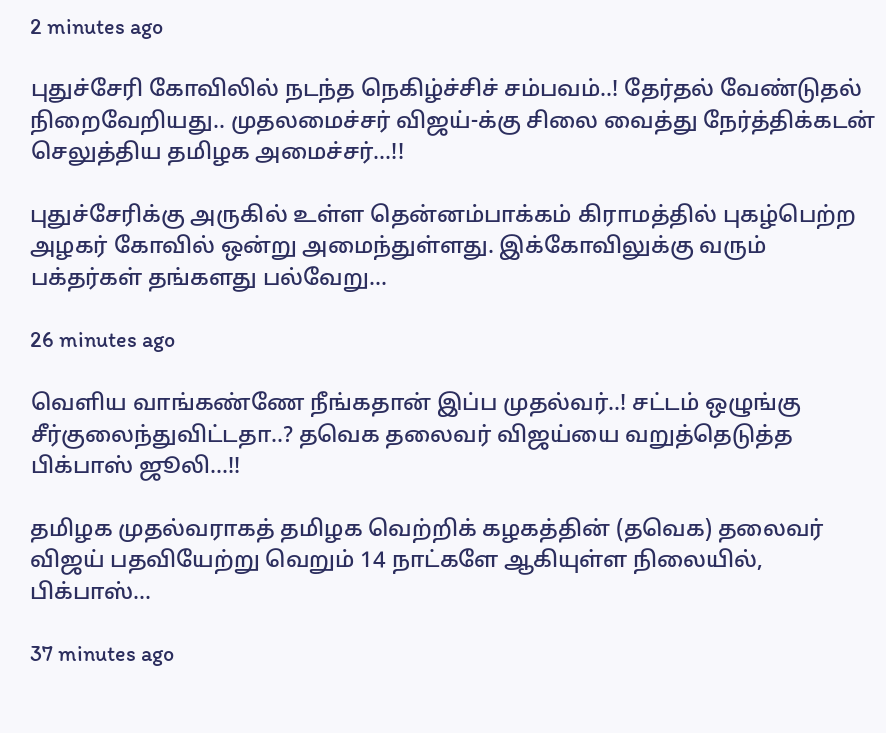2 minutes ago

புதுச்சேரி கோவிலில் நடந்த நெகிழ்ச்சிச் சம்பவம்..! தேர்தல் வேண்டுதல் நிறைவேறியது.. முதலமைச்சர் விஜய்-க்கு சிலை வைத்து நேர்த்திக்கடன் செலுத்திய தமிழக அமைச்சர்…!!

புதுச்சேரிக்கு அருகில் உள்ள தென்னம்பாக்கம் கிராமத்தில் புகழ்பெற்ற அழகர் கோவில் ஒன்று அமைந்துள்ளது. இக்கோவிலுக்கு வரும் பக்தர்கள் தங்களது பல்வேறு…

26 minutes ago

வெளிய வாங்கண்ணே நீங்கதான் இப்ப முதல்வர்..! சட்டம் ஒழுங்கு சீர்குலைந்துவிட்டதா..? தவெக தலைவர் விஜய்யை வறுத்தெடுத்த பிக்பாஸ் ஜூலி…!!

தமிழக முதல்வராகத் தமிழக வெற்றிக் கழகத்தின் (தவெக) தலைவர் விஜய் பதவியேற்று வெறும் 14 நாட்களே ஆகியுள்ள நிலையில், பிக்பாஸ்…

37 minutes ago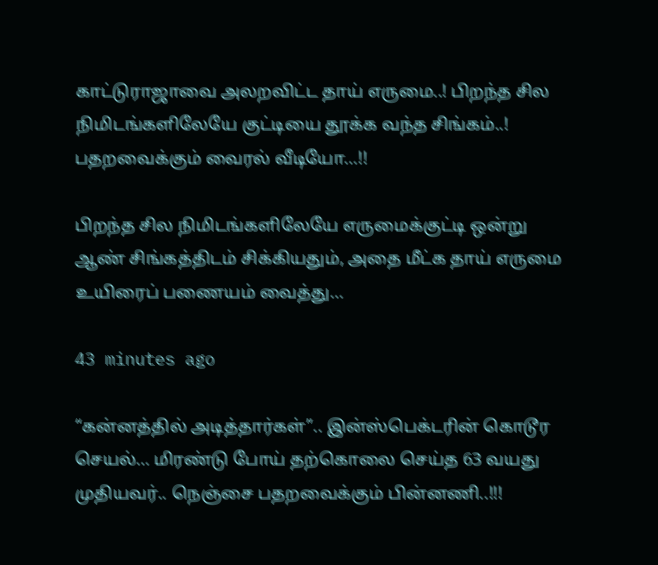காட்டுராஜாவை அலறவிட்ட தாய் எருமை..! பிறந்த சில நிமிடங்களிலேயே குட்டியை தூக்க வந்த சிங்கம்..! பதறவைக்கும் வைரல் வீடியோ…!!

பிறந்த சில நிமிடங்களிலேயே எருமைக்குட்டி ஒன்று ஆண் சிங்கத்திடம் சிக்கியதும், அதை மீட்க தாய் எருமை உயிரைப் பணையம் வைத்து…

43 minutes ago

“கன்னத்தில் அடித்தார்கள்”.. இன்ஸ்பெக்டரின் கொடூர செயல்… மிரண்டு போய் தற்கொலை செய்த 63 வயது முதியவர்.. நெஞ்சை பதறவைக்கும் பின்னணி..!!!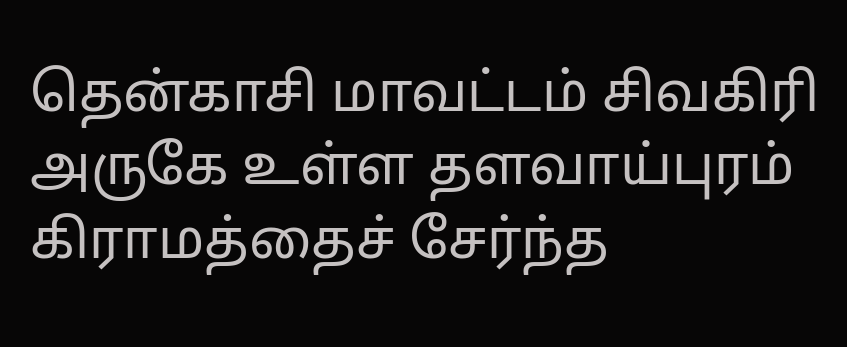தென்காசி மாவட்டம் சிவகிரி அருகே உள்ள தளவாய்புரம் கிராமத்தைச் சேர்ந்த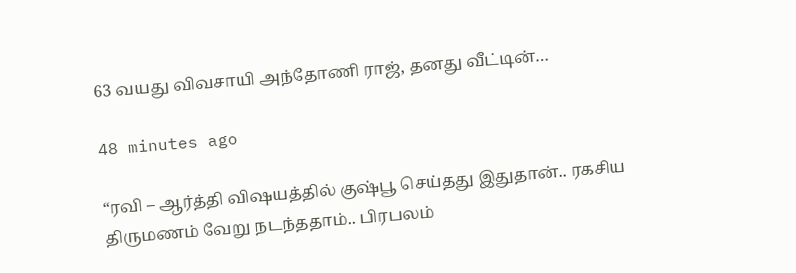63 வயது விவசாயி அந்தோணி ராஜ், தனது வீட்டின்…

48 minutes ago

“ரவி – ஆர்த்தி விஷயத்தில் குஷ்பூ செய்தது இதுதான்.. ரகசிய திருமணம் வேறு நடந்ததாம்.. பிரபலம்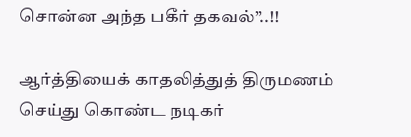சொன்ன அந்த பகீர் தகவல்”..!!

ஆர்த்தியைக் காதலித்துத் திருமணம் செய்து கொண்ட நடிகர்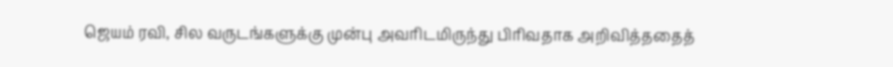ஜெயம் ரவி, சில வருடங்களுக்கு முன்பு அவரிடமிருந்து பிரிவதாக அறிவித்ததைத்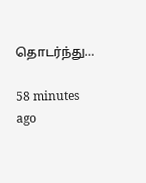தொடர்ந்து…

58 minutes ago